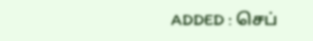ADDED : செப்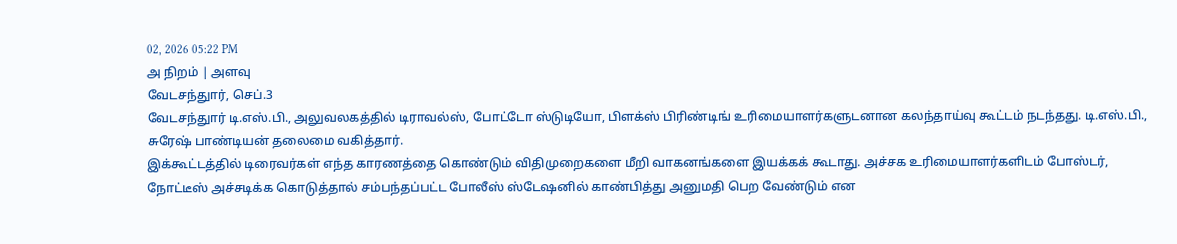02, 2026 05:22 PM
அ நிறம் | அளவு
வேடசந்துார், செப்.3
வேடசந்துார் டி.எஸ்.பி., அலுவலகத்தில் டிராவல்ஸ், போட்டோ ஸ்டுடியோ, பிளக்ஸ் பிரிண்டிங் உரிமையாளர்களுடனான கலந்தாய்வு கூட்டம் நடந்தது. டி.எஸ்.பி., சுரேஷ் பாண்டியன் தலைமை வகித்தார்.
இக்கூட்டத்தில் டிரைவர்கள் எந்த காரணத்தை கொண்டும் விதிமுறைகளை மீறி வாகனங்களை இயக்கக் கூடாது. அச்சக உரிமையாளர்களிடம் போஸ்டர், நோட்டீஸ் அச்சடிக்க கொடுத்தால் சம்பந்தப்பட்ட போலீஸ் ஸ்டேஷனில் காண்பித்து அனுமதி பெற வேண்டும் என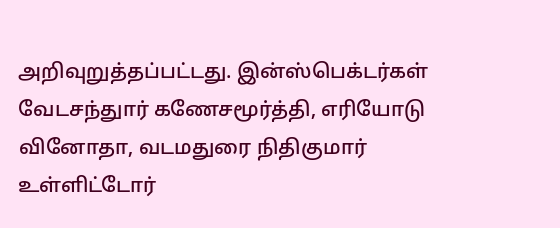அறிவுறுத்தப்பட்டது. இன்ஸ்பெக்டர்கள் வேடசந்துார் கணேசமூர்த்தி, எரியோடு வினோதா, வடமதுரை நிதிகுமார் உள்ளிட்டோர்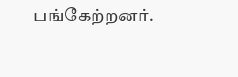பங்கேற்றனர்.